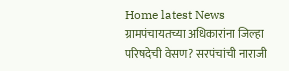Home latest News ग्रामपंचायतच्या अधिकारांना जिल्हा परिषदेची वेसण? सरपंचांची नाराजी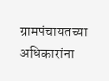ग्रामपंचायतच्या अधिकारांना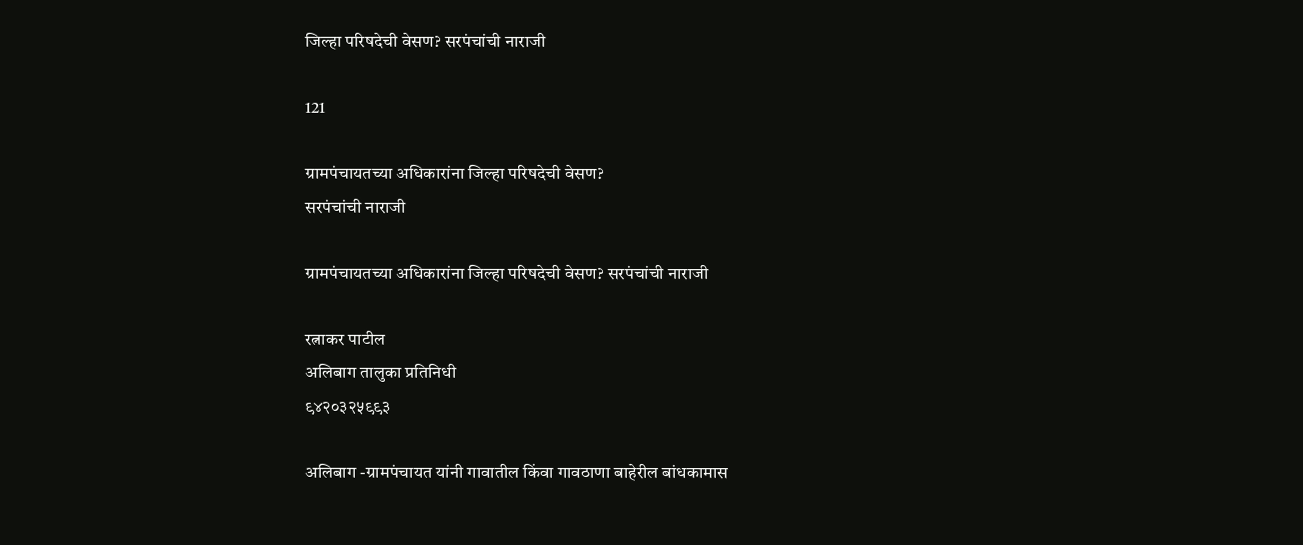जिल्हा परिषदेची वेसण? सरपंचांची नाराजी

121

ग्रामपंचायतच्या अधिकारांना जिल्हा परिषदेची वेसण?
सरपंचांची नाराजी

ग्रामपंचायतच्या अधिकारांना जिल्हा परिषदेची वेसण? सरपंचांची नाराजी

रत्नाकर पाटील
अलिबाग तालुका प्रतिनिधी
९४२०३२५९९३

अलिबाग -ग्रामपंचायत यांनी गावातील किंवा गावठाणा बाहेरील बांधकामास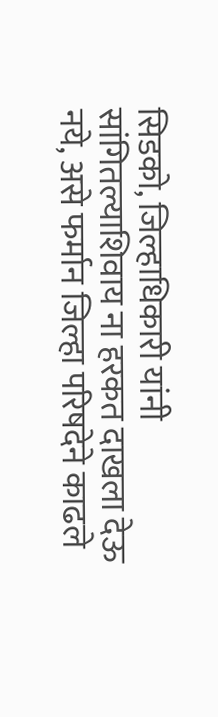सिडको, जिल्हाधिकारी यांनी सांगितल्याशिवाय ना हरकत दाखला देऊ नये, असे फर्मान जिल्हा परिषदेने काढले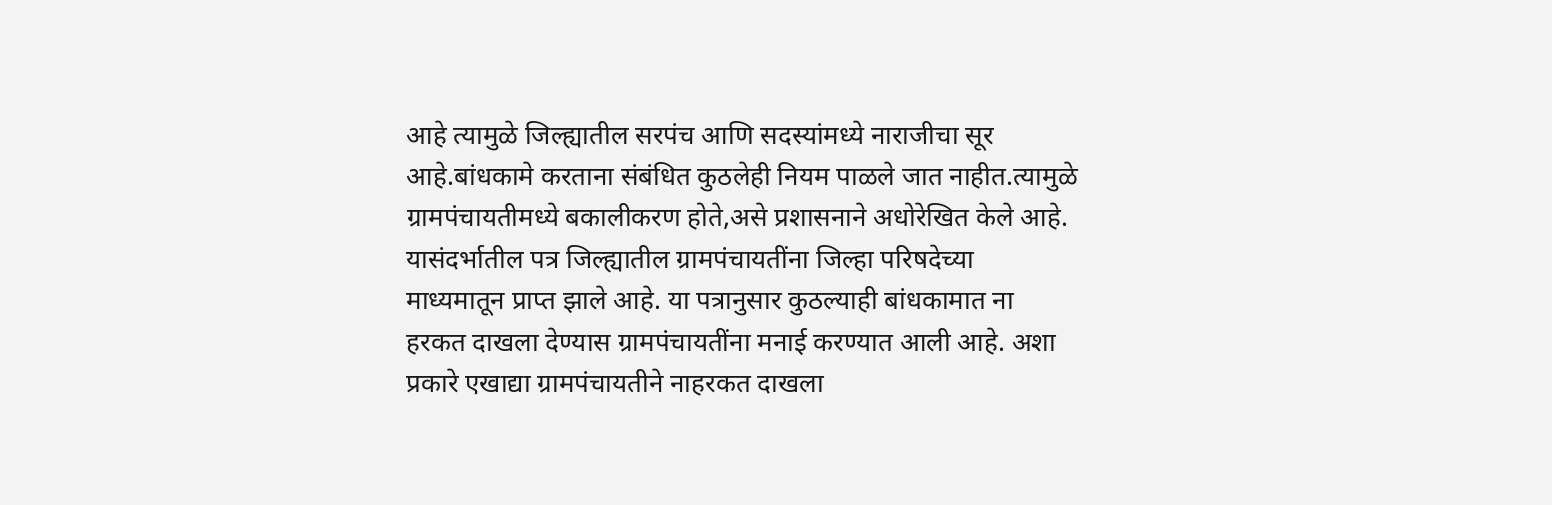आहे त्यामुळे जिल्ह्यातील सरपंच आणि सदस्यांमध्ये नाराजीचा सूर आहे.बांधकामे करताना संबंधित कुठलेही नियम पाळले जात नाहीत.त्यामुळे ग्रामपंचायतीमध्ये बकालीकरण होते,असे प्रशासनाने अधोरेखित केले आहे.
यासंदर्भातील पत्र जिल्ह्यातील ग्रामपंचायतींना जिल्हा परिषदेच्या माध्यमातून प्राप्त झाले आहे. या पत्रानुसार कुठल्याही बांधकामात ना हरकत दाखला देण्यास ग्रामपंचायतींना मनाई करण्यात आली आहे. अशा प्रकारे एखाद्या ग्रामपंचायतीने नाहरकत दाखला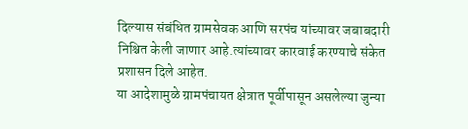दिल्यास संबंधित ग्रामसेवक आणि सरपंच यांच्यावर जबाबदारी निश्चित केली जाणार आहे.त्यांच्यावर कारवाई करण्याचे संकेत प्रशासन दिले आहेत.
या आदेशामुळे ग्रामपंचायत क्षेत्रात पूर्वीपासून असलेल्या जुन्या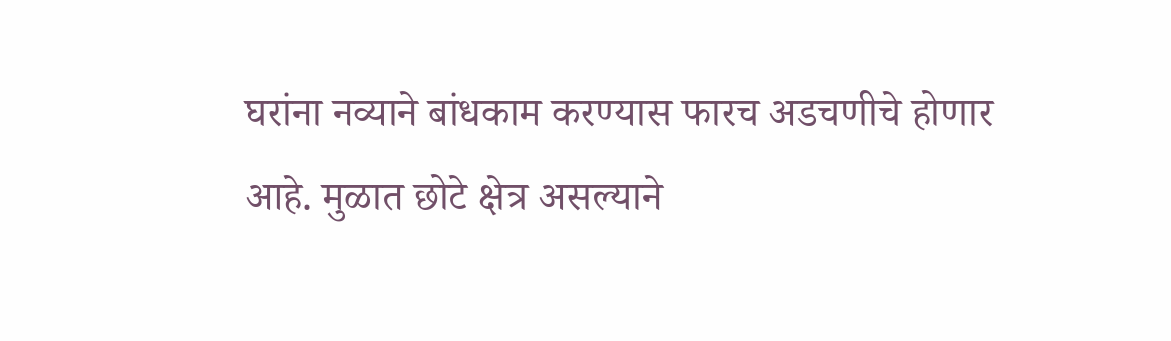घरांना नव्याने बांधकाम करण्यास फारच अडचणीचे होणार आहे. मुळात छोटे क्षेत्र असल्याने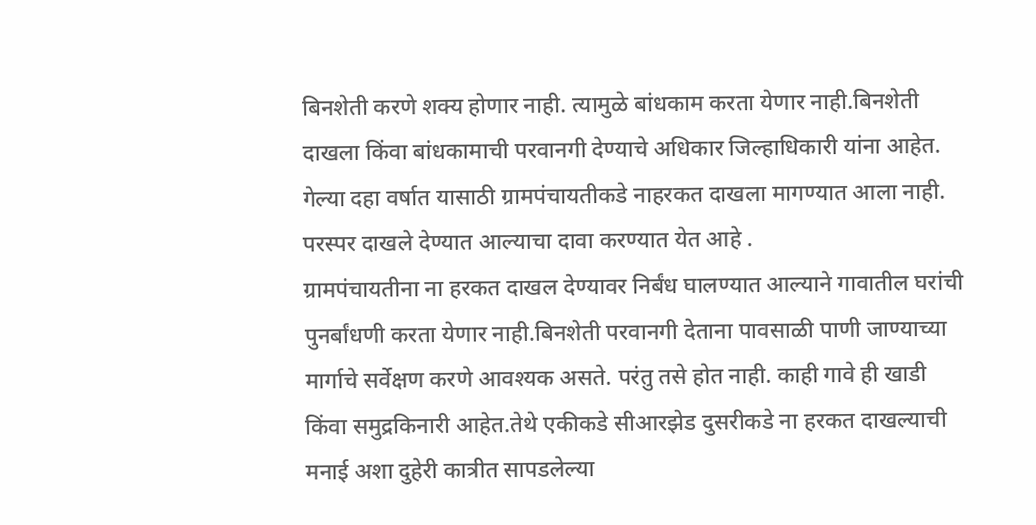बिनशेती करणे शक्य होणार नाही. त्यामुळे बांधकाम करता येणार नाही.बिनशेती दाखला किंवा बांधकामाची परवानगी देण्याचे अधिकार जिल्हाधिकारी यांना आहेत. गेल्या दहा वर्षात यासाठी ग्रामपंचायतीकडे नाहरकत दाखला मागण्यात आला नाही. परस्पर दाखले देण्यात आल्याचा दावा करण्यात येत आहे .
ग्रामपंचायतीना ना हरकत दाखल देण्यावर निर्बंध घालण्यात आल्याने गावातील घरांची पुनर्बांधणी करता येणार नाही.बिनशेती परवानगी देताना पावसाळी पाणी जाण्याच्या मार्गाचे सर्वेक्षण करणे आवश्यक असते. परंतु तसे होत नाही. काही गावे ही खाडी किंवा समुद्रकिनारी आहेत.तेथे एकीकडे सीआरझेड दुसरीकडे ना हरकत दाखल्याची मनाई अशा दुहेरी कात्रीत सापडलेल्या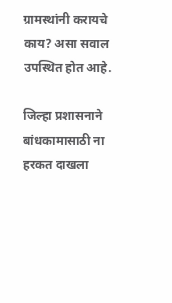ग्रामस्थांनी करायचे काय? असा सवाल उपस्थित होत आहे.

जिल्हा प्रशासनाने बांधकामासाठी ना हरकत दाखला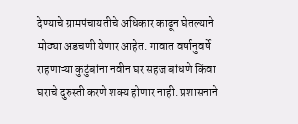देण्याचे ग्रामपंचायतीचे अधिकार काढून घेतल्याने मोठ्या अडचणी येणार आहेत. गावात वर्षानुवर्षे राहणाऱ्या कुटुंबांना नवीन घर सहज बांधणे किंवा घराचे दुरुस्ती करणे शक्य होणार नाही. प्रशासनाने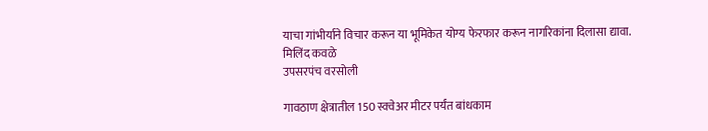याचा गांभीर्याने विचार करून या भूमिकेत योग्य फेरफार करून नागरिकांना दिलासा द्यावा.
मिलिंद कवळे
उपसरपंच वरसोली

गावठाण क्षेत्रातील 150 स्क्वेअर मीटर पर्यंत बांधकाम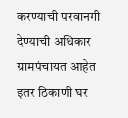करण्याची परवानगी देण्याची अधिकार ग्रामपंचायत आहेत इतर ठिकाणी घर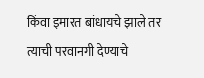किंवा इमारत बांधायचे झाले तर त्याची परवानगी देण्याचे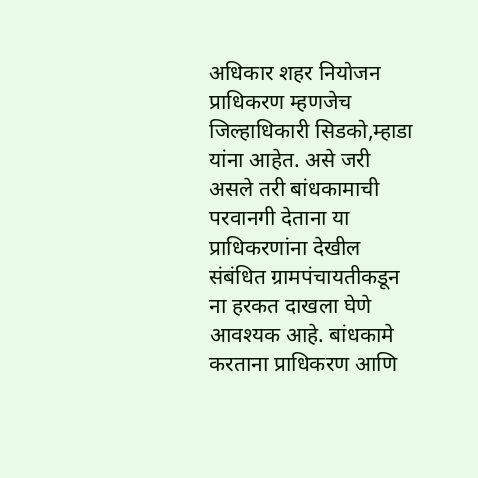अधिकार शहर नियोजन प्राधिकरण म्हणजेच जिल्हाधिकारी सिडको,म्हाडा यांना आहेत. असे जरी असले तरी बांधकामाची परवानगी देताना या प्राधिकरणांना देखील संबंधित ग्रामपंचायतीकडून ना हरकत दाखला घेणे आवश्यक आहे. बांधकामे करताना प्राधिकरण आणि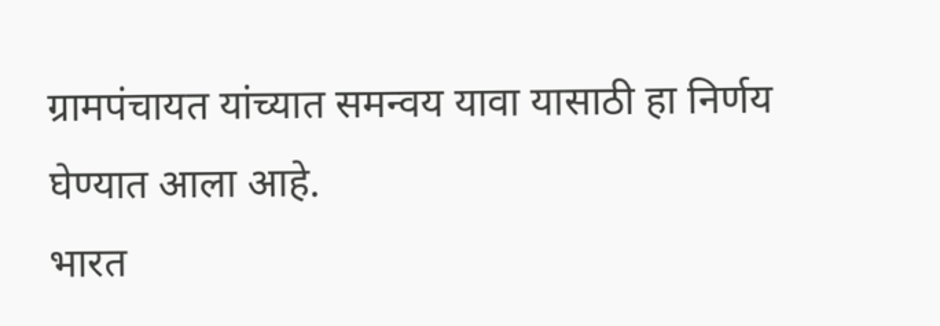ग्रामपंचायत यांच्यात समन्वय यावा यासाठी हा निर्णय घेण्यात आला आहे.
भारत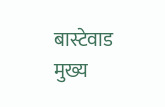बास्टेवाड
मुख्य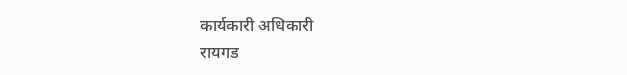कार्यकारी अधिकारी
रायगड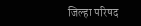जिल्हा परिषद